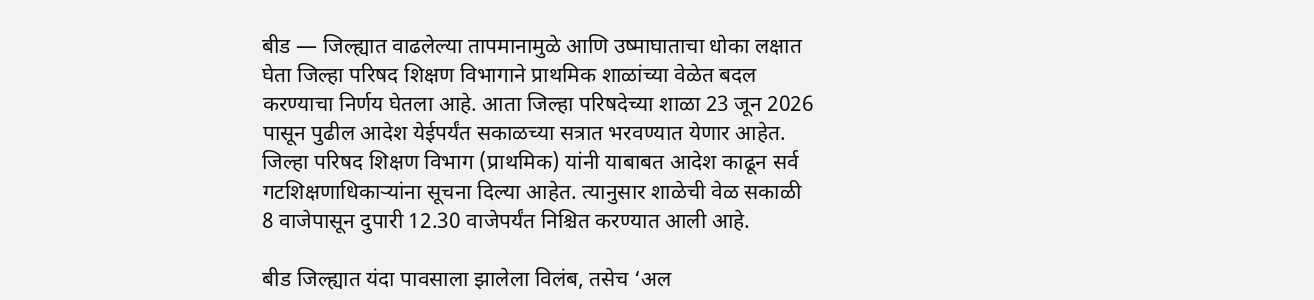बीड — जिल्ह्यात वाढलेल्या तापमानामुळे आणि उष्माघाताचा धोका लक्षात घेता जिल्हा परिषद शिक्षण विभागाने प्राथमिक शाळांच्या वेळेत बदल करण्याचा निर्णय घेतला आहे. आता जिल्हा परिषदेच्या शाळा 23 जून 2026 पासून पुढील आदेश येईपर्यंत सकाळच्या सत्रात भरवण्यात येणार आहेत.
जिल्हा परिषद शिक्षण विभाग (प्राथमिक) यांनी याबाबत आदेश काढून सर्व गटशिक्षणाधिकाऱ्यांना सूचना दिल्या आहेत. त्यानुसार शाळेची वेळ सकाळी 8 वाजेपासून दुपारी 12.30 वाजेपर्यंत निश्चित करण्यात आली आहे.

बीड जिल्ह्यात यंदा पावसाला झालेला विलंब, तसेच ‘अल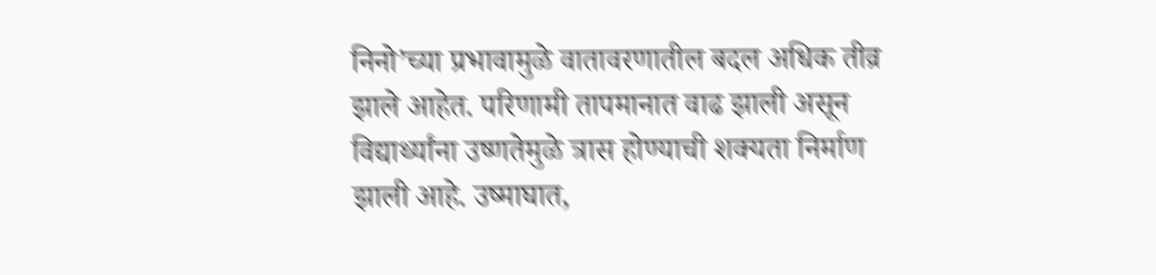निनो’च्या प्रभावामुळे वातावरणातील बदल अधिक तीव्र झाले आहेत. परिणामी तापमानात वाढ झाली असून विद्यार्थ्यांना उष्णतेमुळे त्रास होण्याची शक्यता निर्माण झाली आहे. उष्माघात,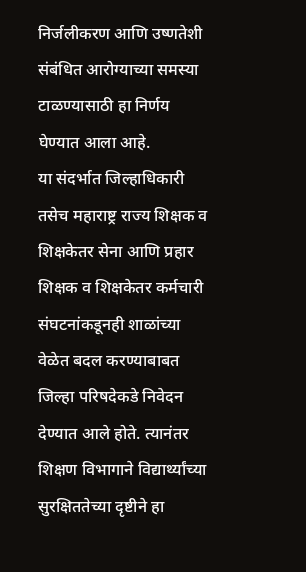निर्जलीकरण आणि उष्णतेशी संबंधित आरोग्याच्या समस्या टाळण्यासाठी हा निर्णय घेण्यात आला आहे.
या संदर्भात जिल्हाधिकारी तसेच महाराष्ट्र राज्य शिक्षक व शिक्षकेतर सेना आणि प्रहार शिक्षक व शिक्षकेतर कर्मचारी संघटनांकडूनही शाळांच्या वेळेत बदल करण्याबाबत जिल्हा परिषदेकडे निवेदन देण्यात आले होते. त्यानंतर शिक्षण विभागाने विद्यार्थ्यांच्या सुरक्षिततेच्या दृष्टीने हा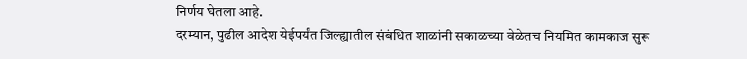निर्णय घेतला आहे.
दरम्यान, पुढील आदेश येईपर्यंत जिल्ह्यातील संबंधित शाळांनी सकाळच्या वेळेतच नियमित कामकाज सुरू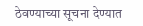ठेवण्याच्या सूचना देण्यात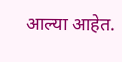आल्या आहेत.